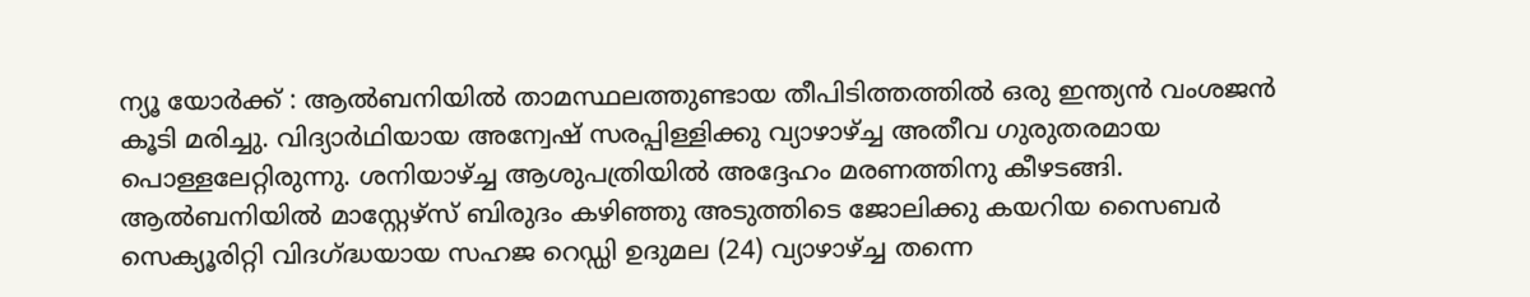ന്യൂ യോർക്ക് : ആൽബനിയിൽ താമസ്ഥലത്തുണ്ടായ തീപിടിത്തത്തിൽ ഒരു ഇന്ത്യൻ വംശജൻ കൂടി മരിച്ചു. വിദ്യാർഥിയായ അന്വേഷ് സരപ്പിള്ളിക്കു വ്യാഴാഴ്ച്ച അതീവ ഗുരുതരമായ പൊള്ളലേറ്റിരുന്നു. ശനിയാഴ്ച്ച ആശുപത്രിയിൽ അദ്ദേഹം മരണത്തിനു കീഴടങ്ങി.
ആൽബനിയിൽ മാസ്റ്റേഴ്സ് ബിരുദം കഴിഞ്ഞു അടുത്തിടെ ജോലിക്കു കയറിയ സൈബർ സെക്യൂരിറ്റി വിദഗ്ദ്ധയായ സഹജ റെഡ്ഡി ഉദുമല (24) വ്യാഴാഴ്ച്ച തന്നെ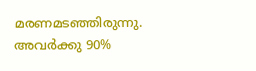മരണമടഞ്ഞിരുന്നു. അവർക്കു 90%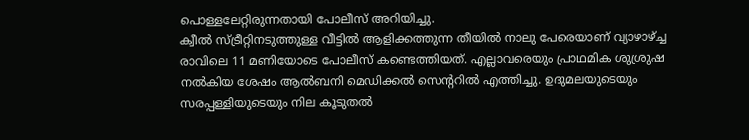പൊള്ളലേറ്റിരുന്നതായി പോലീസ് അറിയിച്ചു.
ക്വീൽ സ്ട്രീറ്റിനടുത്തുള്ള വീട്ടിൽ ആളിക്കത്തുന്ന തീയിൽ നാലു പേരെയാണ് വ്യാഴാഴ്ച്ച രാവിലെ 11 മണിയോടെ പോലീസ് കണ്ടെത്തിയത്. എല്ലാവരെയും പ്രാഥമിക ശുശ്രുഷ നൽകിയ ശേഷം ആൽബനി മെഡിക്കൽ സെന്ററിൽ എത്തിച്ചു. ഉദുമലയുടെയും സരപ്പള്ളിയുടെയും നില കൂടുതൽ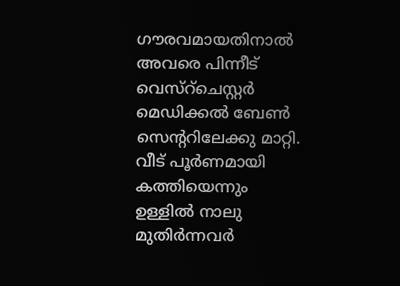ഗൗരവമായതിനാൽ അവരെ പിന്നീട് വെസ്റ്ചെസ്റ്റർ മെഡിക്കൽ ബേൺ സെന്ററിലേക്കു മാറ്റി.
വീട് പൂർണമായി കത്തിയെന്നും ഉള്ളിൽ നാലു മുതിർന്നവർ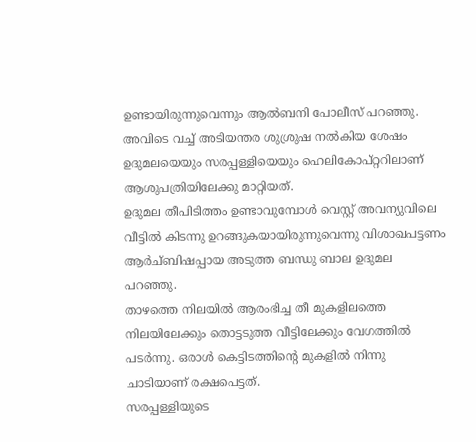ഉണ്ടായിരുന്നുവെന്നും ആൽബനി പോലീസ് പറഞ്ഞു. അവിടെ വച്ച് അടിയന്തര ശുശ്രുഷ നൽകിയ ശേഷം ഉദുമലയെയും സരപ്പള്ളിയെയും ഹെലികോപ്റ്ററിലാണ് ആശുപത്രിയിലേക്കു മാറ്റിയത്.
ഉദുമല തീപിടിത്തം ഉണ്ടാവുമ്പോൾ വെസ്റ്റ് അവന്യുവിലെ വീട്ടിൽ കിടന്നു ഉറങ്ങുകയായിരുന്നുവെന്നു വിശാഖപട്ടണം ആർച്ബിഷപ്പായ അടുത്ത ബന്ധു ബാല ഉദുമല പറഞ്ഞു.
താഴത്തെ നിലയിൽ ആരംഭിച്ച തീ മുകളിലത്തെ നിലയിലേക്കും തൊട്ടടുത്ത വീട്ടിലേക്കും വേഗത്തിൽ പടർന്നു. ഒരാൾ കെട്ടിടത്തിന്റെ മുകളിൽ നിന്നു ചാടിയാണ് രക്ഷപെട്ടത്.
സരപ്പള്ളിയുടെ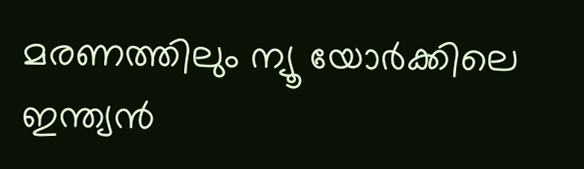മരണത്തിലും ന്യൂ യോർക്കിലെ ഇന്ത്യൻ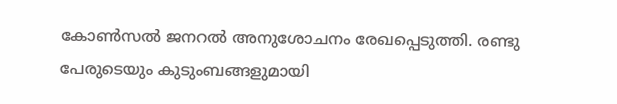കോൺസൽ ജനറൽ അനുശോചനം രേഖപ്പെടുത്തി. രണ്ടു പേരുടെയും കുടുംബങ്ങളുമായി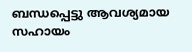ബന്ധപ്പെട്ടു ആവശ്യമായ സഹായം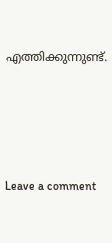എത്തിക്കുന്നുണ്ട്.







Leave a comment